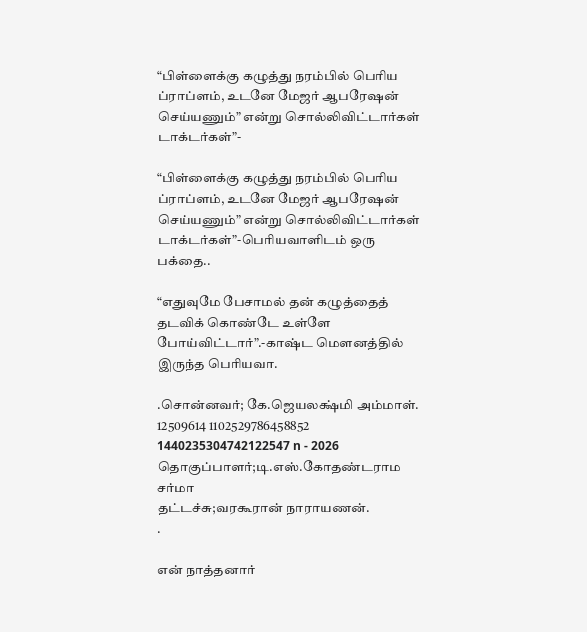“பிள்ளைக்கு கழுத்து நரம்பில் பெரிய ப்ராப்ளம், உடனே மேஜர் ஆபரேஷன் செய்யணும்” என்று சொல்லிவிட்டார்கள் டாக்டர்கள்”-

“பிள்ளைக்கு கழுத்து நரம்பில் பெரிய ப்ராப்ளம், உடனே மேஜர் ஆபரேஷன் செய்யணும்” என்று சொல்லிவிட்டார்கள் டாக்டர்கள்”-பெரியவாளிடம் ஒரு பக்தை..

“எதுவுமே பேசாமல் தன் கழுத்தைத் தடவிக் கொண்டே உள்ளே போய்விட்டார்”.-காஷ்ட மௌனத்தில் இருந்த பெரியவா.

.சொன்னவர்; கே.ஜெயலக்ஷ்மி அம்மாள். 12509614 1102529786458852 1440235304742122547 n - 2026
தொகுப்பாளர்;டி.எஸ்.கோதண்டராம சர்மா
தட்டச்சு;வரகூரான் நாராயணன்.
.

என் நாத்தனார்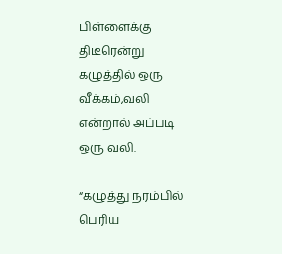பிள்ளைக்கு திடீரென்று கழுத்தில் ஒரு வீக்கம்,வலி என்றால் அப்படி ஒரு வலி.

“கழுத்து நரம்பில் பெரிய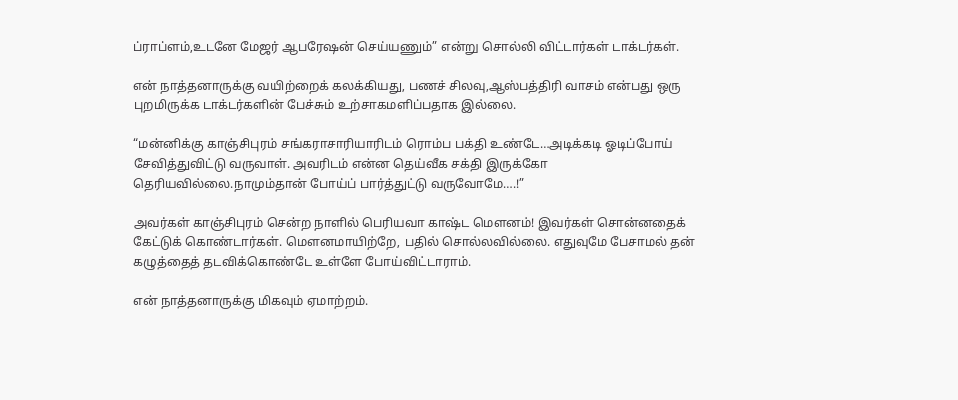ப்ராப்ளம்,உடனே மேஜர் ஆபரேஷன் செய்யணும்” என்று சொல்லி விட்டார்கள் டாக்டர்கள்.

என் நாத்தனாருக்கு வயிற்றைக் கலக்கியது, பணச் சிலவு,ஆஸ்பத்திரி வாசம் என்பது ஒரு புறமிருக்க டாக்டர்களின் பேச்சும் உற்சாகமளிப்பதாக இல்லை.

“மன்னிக்கு காஞ்சிபுரம் சங்கராசாரியாரிடம் ரொம்ப பக்தி உண்டே…அடிக்கடி ஓடிப்போய் சேவித்துவிட்டு வருவாள். அவரிடம் என்ன தெய்வீக சக்தி இருக்கோ தெரியவில்லை.நாமும்தான் போய்ப் பார்த்துட்டு வருவோமே….!”

அவர்கள் காஞ்சிபுரம் சென்ற நாளில் பெரியவா காஷ்ட மௌனம்! இவர்கள் சொன்னதைக் கேட்டுக் கொண்டார்கள். மௌனமாயிற்றே, பதில் சொல்லவில்லை. எதுவுமே பேசாமல் தன் கழுத்தைத் தடவிக்கொண்டே உள்ளே போய்விட்டாராம்.

என் நாத்தனாருக்கு மிகவும் ஏமாற்றம்.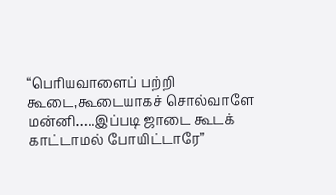“பெரியவாளைப் பற்றி கூடை,கூடையாகச் சொல்வாளே மன்னி…..இப்படி ஜாடை கூடக் காட்டாமல் போயிட்டாரே”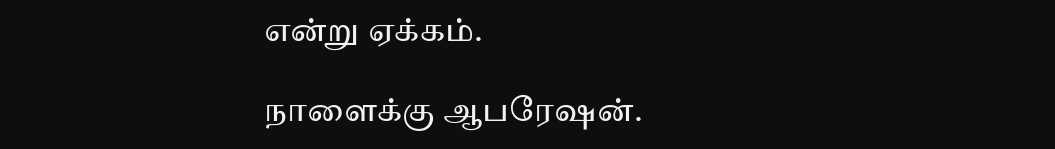என்று ஏக்கம்.

நாளைக்கு ஆபரேஷன்.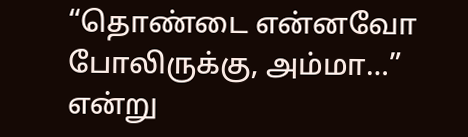“தொண்டை என்னவோ போலிருக்கு, அம்மா…” என்று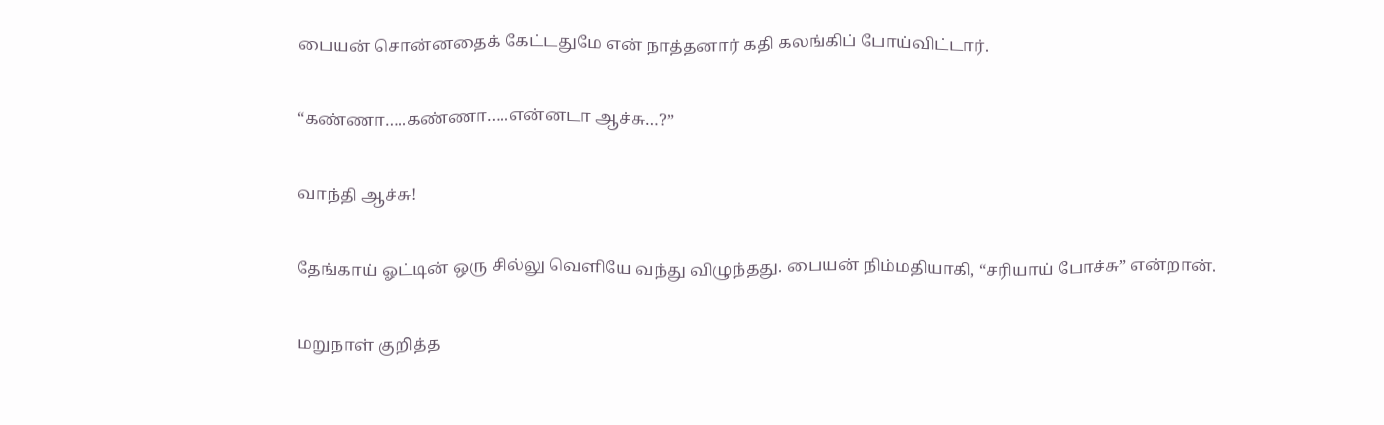பையன் சொன்னதைக் கேட்டதுமே என் நாத்தனார் கதி கலங்கிப் போய்விட்டார்.

“கண்ணா…..கண்ணா…..என்னடா ஆச்சு…?”

வாந்தி ஆச்சு!

தேங்காய் ஓட்டின் ஒரு சில்லு வெளியே வந்து விழுந்தது. பையன் நிம்மதியாகி, “சரியாய் போச்சு” என்றான்.

மறுநாள் குறித்த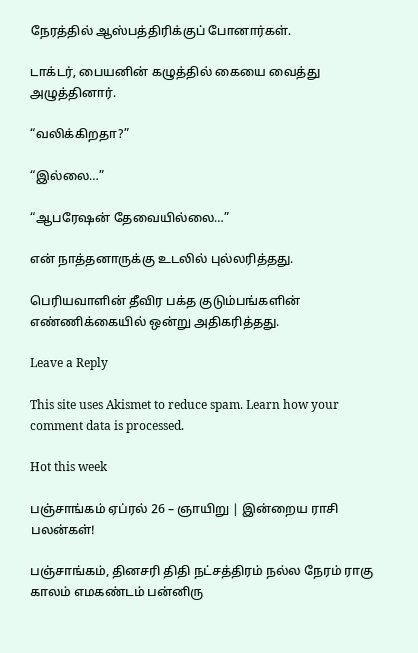நேரத்தில் ஆஸ்பத்திரிக்குப் போனார்கள்.

டாக்டர், பையனின் கழுத்தில் கையை வைத்து அழுத்தினார்.

“வலிக்கிறதா?”

“இல்லை…”

“ஆபரேஷன் தேவையில்லை…”

என் நாத்தனாருக்கு உடலில் புல்லரித்தது.

பெரியவாளின் தீவிர பக்த குடும்பங்களின் எண்ணிக்கையில் ஒன்று அதிகரித்தது.

Leave a Reply

This site uses Akismet to reduce spam. Learn how your comment data is processed.

Hot this week

பஞ்சாங்கம் ஏப்ரல் 26 – ஞாயிறு | இன்றைய ராசி பலன்கள்!

பஞ்சாங்கம், தினசரி திதி நட்சத்திரம் நல்ல நேரம் ராகு காலம் எமகண்டம் பன்னிரு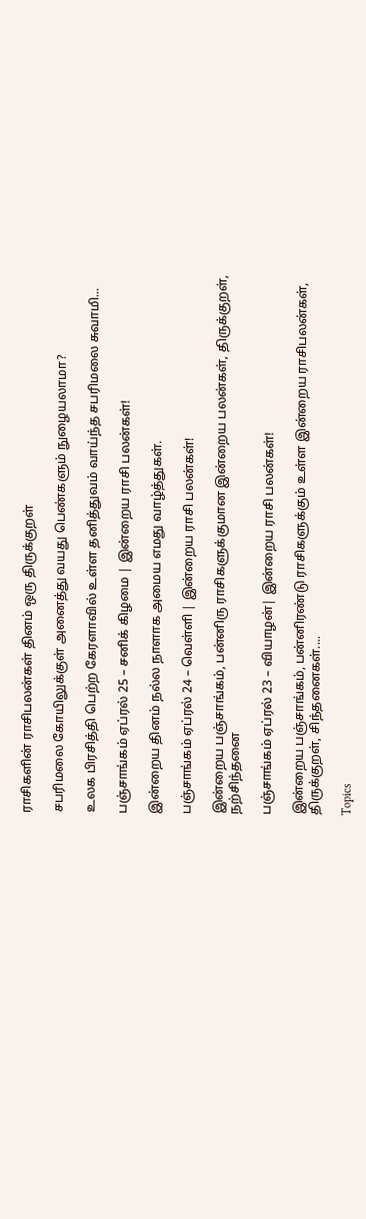ராசிகளின் ராசிபலன்கள் தினம் ஒரு திருக்குறள்

சபரிமலை கோயிலுக்குள் அனைத்து வயது பெண்களும் நுழையலாமா?

உலக பிரசித்தி பெற்ற கேரளாவில் உள்ள தனித்துவம் வாய்ந்த சபரிமலை சுவாமி...

பஞ்சாங்கம் ஏப்ரல் 25 – சனிக் கிழமை | இன்றைய ராசி பலன்கள்!

இன்றைய தினம் நல்ல நாளாக அமைய எமது வாழ்த்துகள்.

பஞ்சாங்கம் ஏப்ரல் 24 – வெள்ளி | இன்றைய ராசி பலன்கள்!

இன்றைய பஞ்சாங்கம், பன்னிரு ராசிகளுக்குமான இன்றைய பலன்கள், திருக்குறள், நற்சிந்தனை

பஞ்சாங்கம் ஏப்ரல் 23 – வியாழன்| இன்றைய ராசி பலன்கள்!

இன்றைய பஞ்சாங்கம், பன்னிரண்டு ராசிகளுக்கும் உள்ள இன்றைய ராசிபலன்கள், திருக்குறள், சிந்தனைகள்....

Topics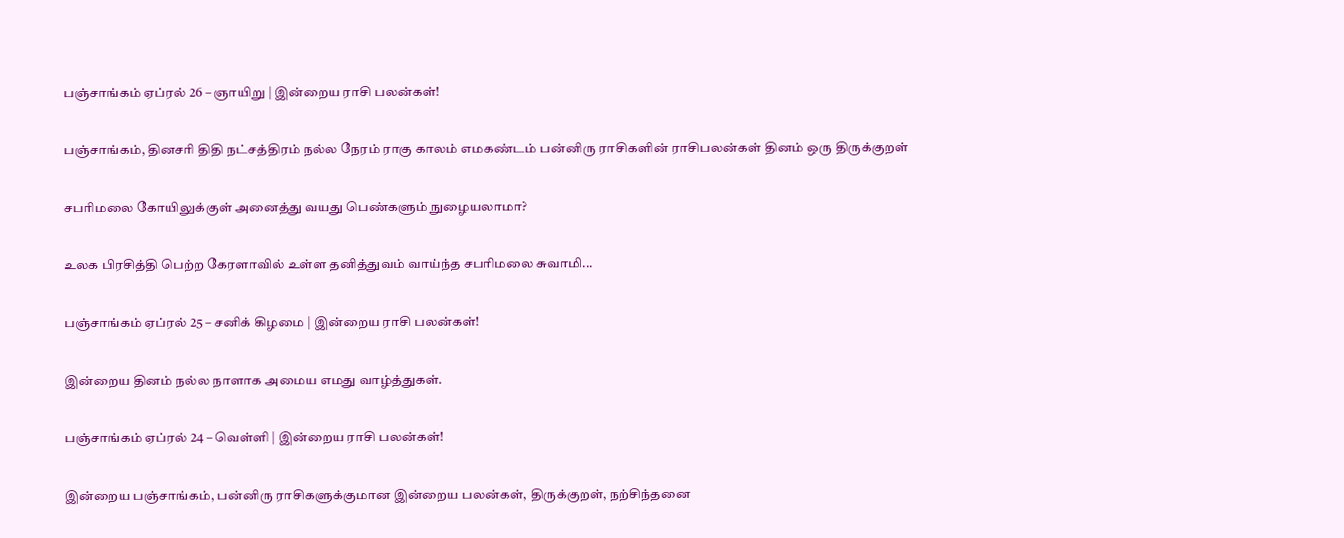பஞ்சாங்கம் ஏப்ரல் 26 – ஞாயிறு | இன்றைய ராசி பலன்கள்!

பஞ்சாங்கம், தினசரி திதி நட்சத்திரம் நல்ல நேரம் ராகு காலம் எமகண்டம் பன்னிரு ராசிகளின் ராசிபலன்கள் தினம் ஒரு திருக்குறள்

சபரிமலை கோயிலுக்குள் அனைத்து வயது பெண்களும் நுழையலாமா?

உலக பிரசித்தி பெற்ற கேரளாவில் உள்ள தனித்துவம் வாய்ந்த சபரிமலை சுவாமி...

பஞ்சாங்கம் ஏப்ரல் 25 – சனிக் கிழமை | இன்றைய ராசி பலன்கள்!

இன்றைய தினம் நல்ல நாளாக அமைய எமது வாழ்த்துகள்.

பஞ்சாங்கம் ஏப்ரல் 24 – வெள்ளி | இன்றைய ராசி பலன்கள்!

இன்றைய பஞ்சாங்கம், பன்னிரு ராசிகளுக்குமான இன்றைய பலன்கள், திருக்குறள், நற்சிந்தனை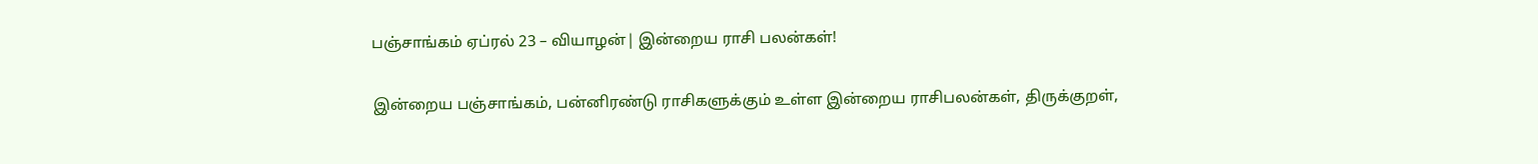பஞ்சாங்கம் ஏப்ரல் 23 – வியாழன்| இன்றைய ராசி பலன்கள்!

இன்றைய பஞ்சாங்கம், பன்னிரண்டு ராசிகளுக்கும் உள்ள இன்றைய ராசிபலன்கள், திருக்குறள்,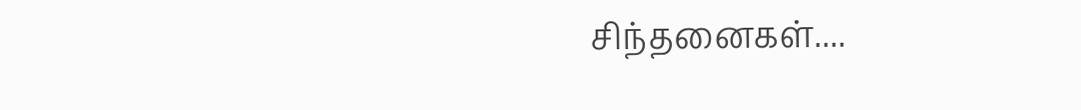சிந்தனைகள்....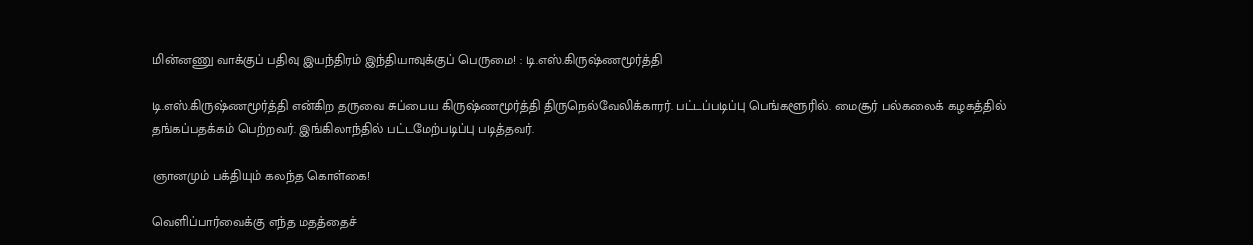மின்னணு வாக்குப் பதிவு இயந்திரம் இந்தியாவுக்குப் பெருமை! : டி.எஸ்.கிருஷ்ணமூர்த்தி

டி.எஸ்.கிருஷ்ணமூர்த்தி என்கிற தருவை சுப்பைய கிருஷ்ணமூர்த்தி திருநெல்வேலிக்காரர். பட்டப்படிப்பு பெங்களூரில். மைசூர் பல்கலைக் கழகத்தில் தங்கப்பதக்கம் பெற்றவர். இங்கிலாந்தில் பட்டமேற்படிப்பு படித்தவர்.

ஞானமும் பக்தியும் கலந்த கொள்கை!

வெளிப்பார்வைக்கு எந்த மதத்தைச்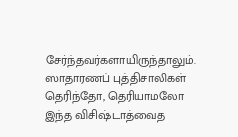சேர்ந்தவர்களாயிருந்தாலும். ஸாதாரணப் புத்திசாலிகள் தெரிந்தோ, தெரியாமலோ இந்த விசிஷ்டாத்வைத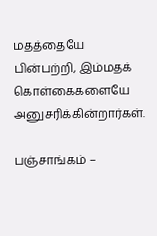மதத்தையே பின்பற்றி, இம்மதக் கொள்கைகளையே அனுசரிக்கின்றார்கள்.

பஞ்சாங்கம் –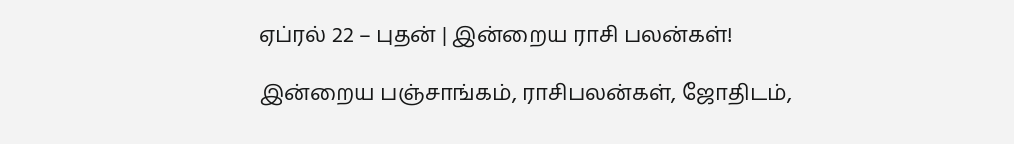ஏப்ரல் 22 – புதன் | இன்றைய ராசி பலன்கள்!

இன்றைய பஞ்சாங்கம், ராசிபலன்கள், ஜோதிடம்,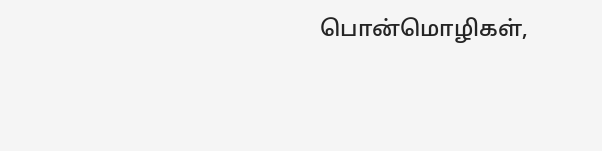பொன்மொழிகள்,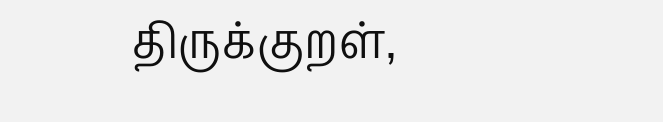திருக்குறள்,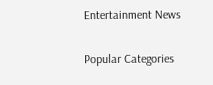Entertainment News

Popular Categories